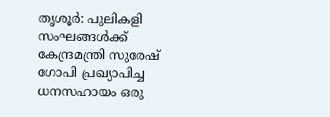തൃശൂർ: പുലികളി സംഘങ്ങൾക്ക് കേന്ദ്രമന്ത്രി സുരേഷ് ഗോപി പ്രഖ്യാപിച്ച ധനസഹായം ഒരു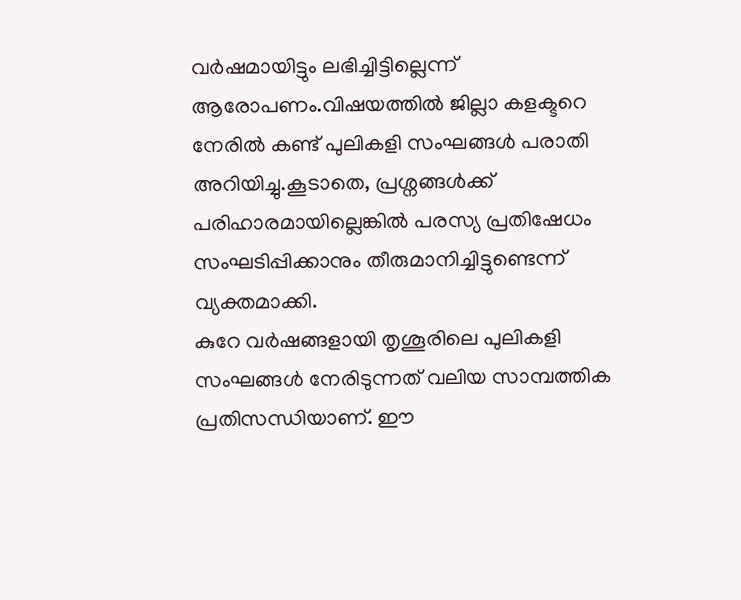വർഷമായിട്ടും ലഭിച്ചിട്ടില്ലെന്ന് ആരോപണം.വിഷയത്തിൽ ജില്ലാ കളക്ടറെ നേരിൽ കണ്ട് പുലികളി സംഘങ്ങൾ പരാതി അറിയിച്ചു.കൂടാതെ, പ്രശ്നങ്ങൾക്ക് പരിഹാരമായില്ലെങ്കിൽ പരസ്യ പ്രതിഷേധം സംഘടിപ്പിക്കാനും തീരുമാനിച്ചിട്ടുണ്ടെന്ന് വ്യക്തമാക്കി.
കുറേ വർഷങ്ങളായി തൃശൂരിലെ പുലികളി സംഘങ്ങൾ നേരിടുന്നത് വലിയ സാമ്പത്തിക പ്രതിസന്ധിയാണ്. ഈ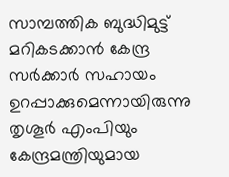സാമ്പത്തിക ബുദ്ധിമുട്ട് മറികടക്കാൻ കേന്ദ്ര സർക്കാർ സഹായം ഉറപ്പാക്കുമെന്നായിരുന്നു തൃശൂർ എംപിയും കേന്ദ്രമന്ത്രിയുമായ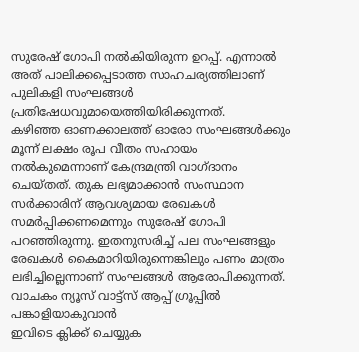സുരേഷ് ഗോപി നൽകിയിരുന്ന ഉറപ്പ്. എന്നാൽ അത് പാലിക്കപ്പെടാത്ത സാഹചര്യത്തിലാണ് പുലികളി സംഘങ്ങൾ പ്രതിഷേധവുമായെത്തിയിരിക്കുന്നത്.
കഴിഞ്ഞ ഓണക്കാലത്ത് ഓരോ സംഘങ്ങൾക്കും മൂന്ന് ലക്ഷം രൂപ വീതം സഹായം നൽകുമെന്നാണ് കേന്ദ്രമന്ത്രി വാഗ്ദാനം ചെയ്തത്. തുക ലഭ്യമാക്കാൻ സംസ്ഥാന സർക്കാരിന് ആവശ്യമായ രേഖകൾ സമർപ്പിക്കണമെന്നും സുരേഷ് ഗോപി പറഞ്ഞിരുന്നു. ഇതനുസരിച്ച് പല സംഘങ്ങളും രേഖകൾ കൈമാറിയിരുന്നെങ്കിലും പണം മാത്രം ലഭിച്ചില്ലെന്നാണ് സംഘങ്ങൾ ആരോപിക്കുന്നത്.
വാചകം ന്യൂസ് വാട്ട്സ് ആപ്പ് ഗ്രൂപ്പിൽ പങ്കാളിയാകുവാൻ
ഇവിടെ ക്ലിക്ക് ചെയ്യുക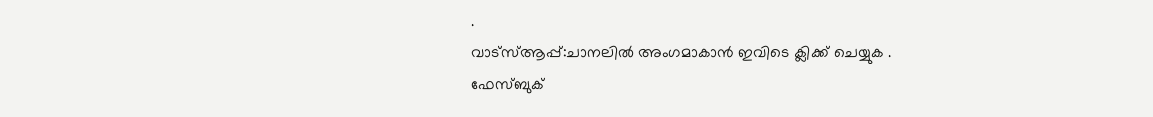.
വാട്സ്ആപ്പ്:ചാനലിൽ അംഗമാകാൻ ഇവിടെ ക്ലിക്ക് ചെയ്യുക .
ഫേസ്ബുക്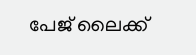പേജ് ലൈക്ക്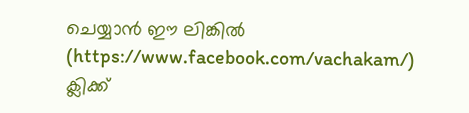ചെയ്യാൻ ഈ ലിങ്കിൽ (https://www.facebook.com/vachakam/) ക്ലിക്ക്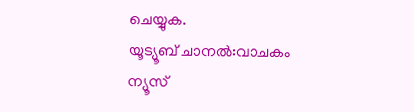ചെയ്യുക.
യൂട്യൂബ് ചാനൽ:വാചകം ന്യൂസ്